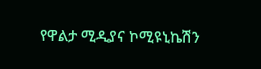የዋልታ ሚዲያና ኮሚዩኒኬሽን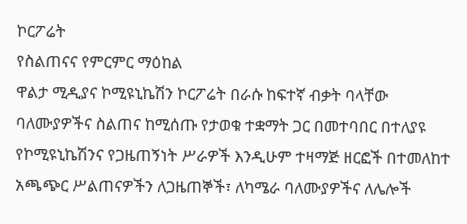ኮርፖሬት
የስልጠናና የምርምር ማዕከል
ዋልታ ሚዲያና ኮሚዩኒኬሽን ኮርፖሬት በራሱ ከፍተኛ ብቃት ባላቸው ባለሙያዎችና ስልጠና ከሚሰጡ የታወቁ ተቋማት ጋር በመተባበር በተለያዩ የኮሚዩኒኬሽንና የጋዜጠኝነት ሥራዎች እንዲሁም ተዛማጅ ዘርፎች በተመለከተ አጫጭር ሥልጠናዎችን ለጋዜጠኞች፣ ለካሜራ ባለሙያዎችና ለሌሎች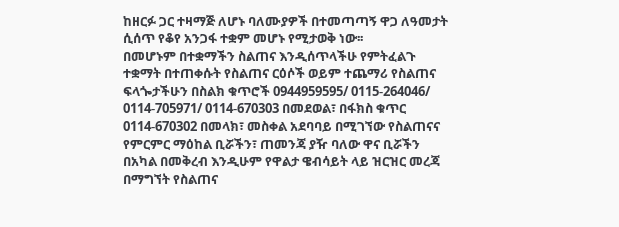ከዘርፉ ጋር ተዛማጅ ለሆኑ ባለሙያዎች በተመጣጣኝ ዋጋ ለዓመታት ሲሰጥ የቆየ አንጋፋ ተቋም መሆኑ የሚታወቅ ነው፡፡
በመሆኑም በተቋማችን ስልጠና እንዲሰጥላችሁ የምትፈልጉ ተቋማት በተጠቀሱት የስልጠና ርዕሶች ወይም ተጨማሪ የስልጠና ፍላጐታችሁን በስልክ ቁጥሮች 0944959595/ 0115-264046/ 0114-705971/ 0114-670303 በመደወል፣ በፋክስ ቁጥር 0114-670302 በመላክ፣ መስቀል አደባባይ በሚገኘው የስልጠናና የምርምር ማዕከል ቢሯችን፣ ጠመንጃ ያዥ ባለው ዋና ቢሯችን በአካል በመቅረብ እንዲሁም የዋልታ ዌብሳይት ላይ ዝርዝር መረጃ በማግኘት የስልጠና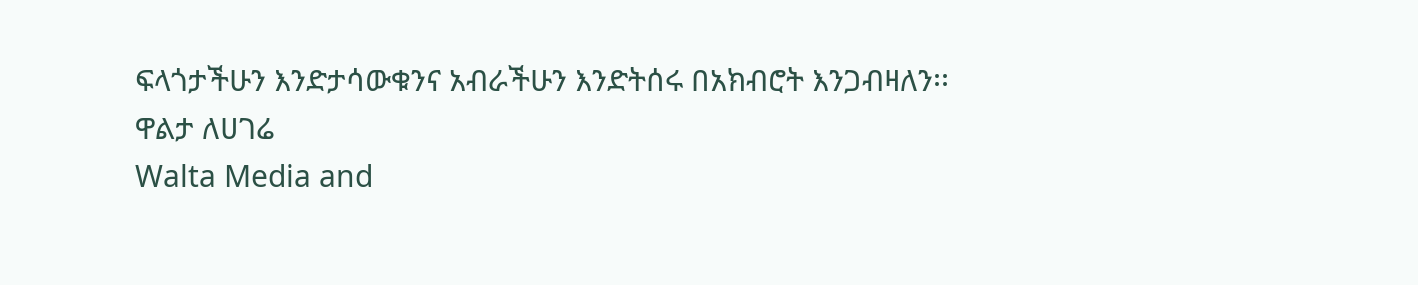ፍላጎታችሁን እንድታሳውቁንና አብራችሁን እንድትሰሩ በአክብሮት እንጋብዛለን፡፡
ዋልታ ለሀገሬ
Walta Media and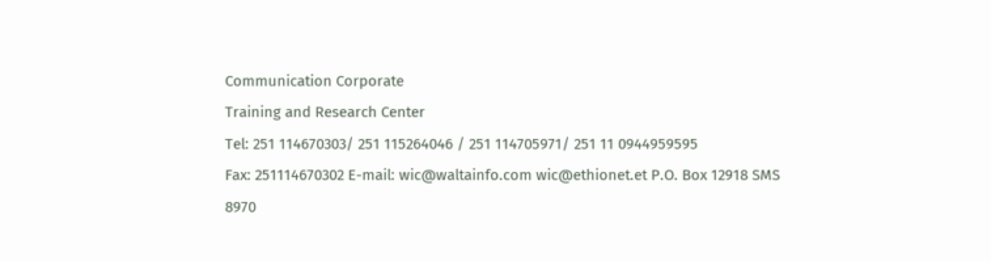Communication Corporate
Training and Research Center
Tel: 251 114670303/ 251 115264046 / 251 114705971/ 251 11 0944959595
Fax: 251114670302 E-mail: wic@waltainfo.com wic@ethionet.et P.O. Box 12918 SMS 8970